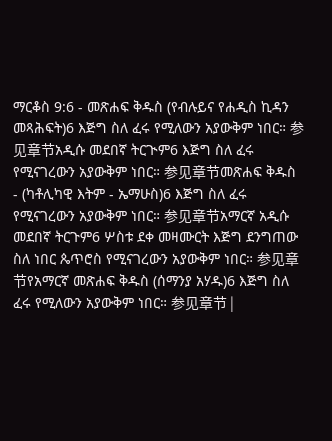ማርቆስ 9:6 - መጽሐፍ ቅዱስ (የብሉይና የሐዲስ ኪዳን መጻሕፍት)6 እጅግ ስለ ፈሩ የሚለውን አያውቅም ነበር። 参见章节አዲሱ መደበኛ ትርጒም6 እጅግ ስለ ፈሩ የሚናገረውን አያውቅም ነበር። 参见章节መጽሐፍ ቅዱስ - (ካቶሊካዊ እትም - ኤማሁስ)6 እጅግ ስለ ፈሩ የሚናገረውን አያውቅም ነበር። 参见章节አማርኛ አዲሱ መደበኛ ትርጉም6 ሦስቱ ደቀ መዛሙርት እጅግ ደንግጠው ስለ ነበር ጴጥሮስ የሚናገረውን አያውቅም ነበር። 参见章节የአማርኛ መጽሐፍ ቅዱስ (ሰማንያ አሃዱ)6 እጅግ ስለ ፈሩ የሚለውን አያውቅም ነበር። 参见章节 |